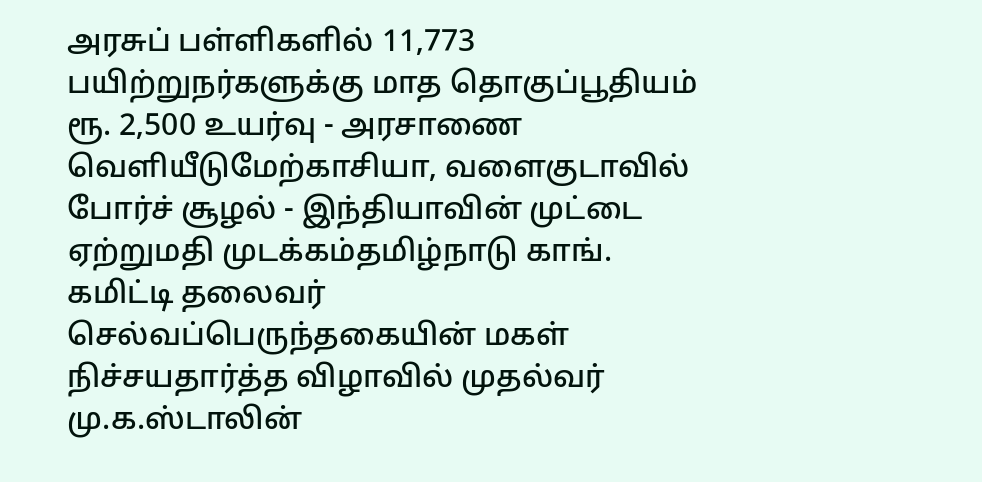அரசுப் பள்ளிகளில் 11,773 பயிற்றுநர்களுக்கு மாத தொகுப்பூதியம் ரூ. 2,500 உயர்வு - அரசாணை வெளியீடுமேற்காசியா, வளைகுடாவில் போர்ச் சூழல் - இந்தியாவின் முட்டை ஏற்றுமதி முடக்கம்தமிழ்நாடு காங். கமிட்டி தலைவர் செல்வப்பெருந்தகையின் மகள் நிச்சயதார்த்த விழாவில் முதல்வர் மு.க.ஸ்டாலின்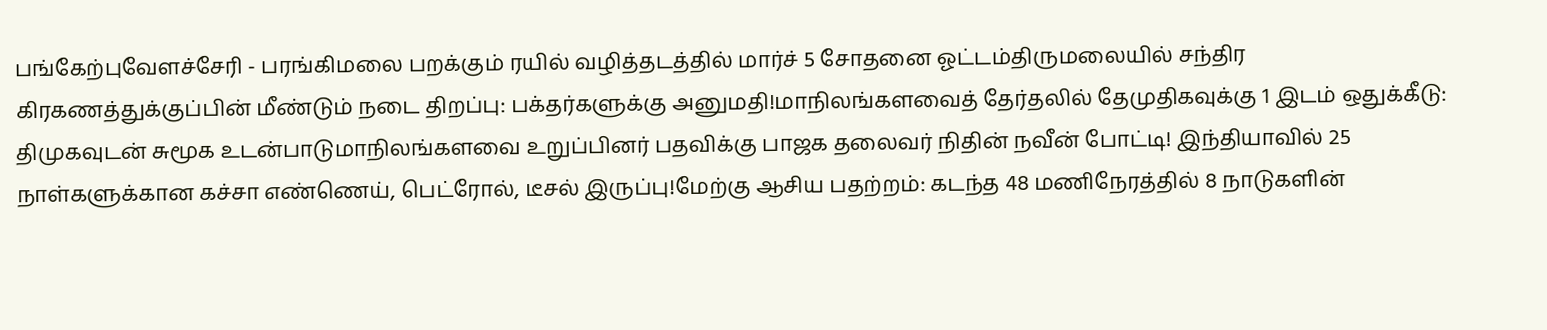பங்கேற்புவேளச்சேரி - பரங்கிமலை பறக்கும் ரயில் வழித்தடத்தில் மார்ச் 5 சோதனை ஓட்டம்திருமலையில் சந்திர கிரகணத்துக்குப்பின் மீண்டும் நடை திறப்பு: பக்தர்களுக்கு அனுமதி!மாநிலங்களவைத் தேர்தலில் தேமுதிகவுக்கு 1 இடம் ஒதுக்கீடு: திமுகவுடன் சுமூக உடன்பாடுமாநிலங்களவை உறுப்பினர் பதவிக்கு பாஜக தலைவர் நிதின் நவீன் போட்டி! இந்தியாவில் 25 நாள்களுக்கான கச்சா எண்ணெய், பெட்ரோல், டீசல் இருப்பு!மேற்கு ஆசிய பதற்றம்: கடந்த 48 மணிநேரத்தில் 8 நாடுகளின்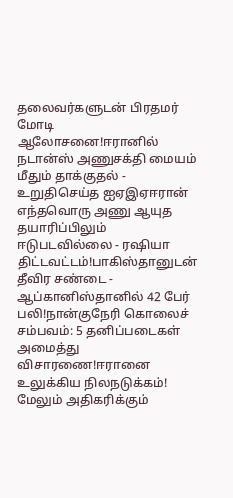தலைவர்களுடன் பிரதமர் மோடி ஆலோசனை!ஈரானில் நடான்ஸ் அணுசக்தி மையம் மீதும் தாக்குதல் - உறுதிசெய்த ஐஏஇஏஈரான் எந்தவொரு அணு ஆயுத தயாரிப்பிலும் ஈடுபடவில்லை - ரஷியா திட்டவட்டம்!பாகிஸ்தானுடன் தீவிர சண்டை - ஆப்கானிஸ்தானில் 42 பேர் பலி!நான்குநேரி கொலைச் சம்பவம்: 5 தனிப்படைகள் அமைத்து விசாரணை!ஈரானை உலுக்கிய நிலநடுக்கம்! மேலும் அதிகரிக்கும்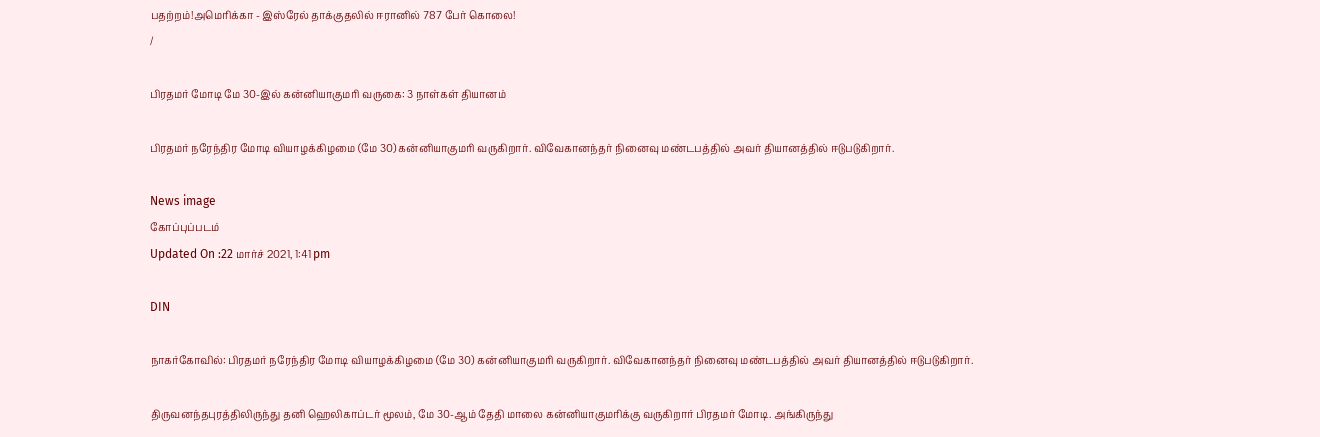பதற்றம்!அமெரிக்கா - இஸ்ரேல் தாக்குதலில் ஈரானில் 787 பேர் கொலை!
/

பிரதமர் மோடி மே 30-இல் கன்னியாகுமரி வருகை: 3 நாள்கள் தியானம்

பிரதமர் நரேந்திர மோடி வியாழக்கிழமை (மே 30) கன்னியாகுமரி வருகிறார். விவேகானந்தர் நினைவு மண்டபத்தில் அவர் தியானத்தில் ஈடுபடுகிறார்.

News image
கோப்புப்படம்
Updated On :22 மார்ச் 2021, 1:41 pm

DIN

நாகர்கோவில்: பிரதமர் நரேந்திர மோடி வியாழக்கிழமை (மே 30) கன்னியாகுமரி வருகிறார். விவேகானந்தர் நினைவு மண்டபத்தில் அவர் தியானத்தில் ஈடுபடுகிறார்.

திருவனந்தபுரத்திலிருந்து தனி ஹெலிகாப்டர் மூலம், மே 30-ஆம் தேதி மாலை கன்னியாகுமரிக்கு வருகிறார் பிரதமர் மோடி. அங்கிருந்து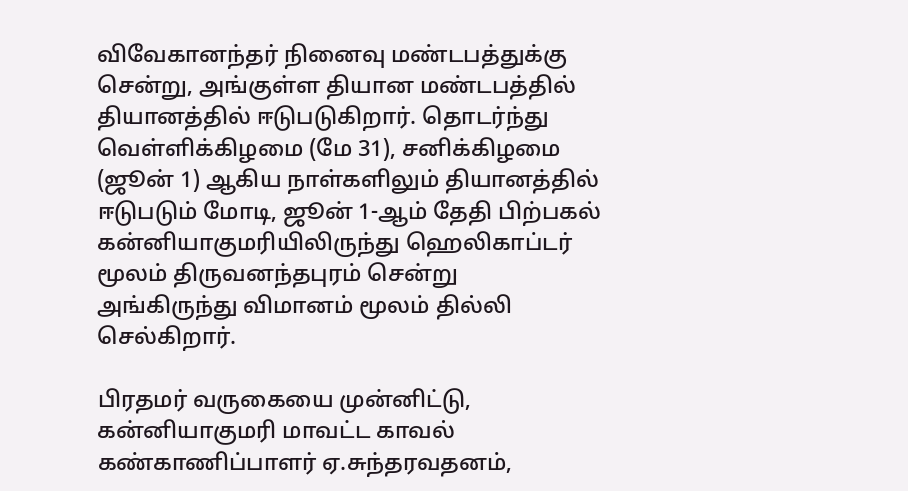விவேகானந்தர் நினைவு மண்டபத்துக்கு சென்று, அங்குள்ள தியான மண்டபத்தில் தியானத்தில் ஈடுபடுகிறார். தொடர்ந்து வெள்ளிக்கிழமை (மே 31), சனிக்கிழமை (ஜூன் 1) ஆகிய நாள்களிலும் தியானத்தில் ஈடுபடும் மோடி, ஜூன் 1-ஆம் தேதி பிற்பகல் கன்னியாகுமரியிலிருந்து ஹெலிகாப்டர் மூலம் திருவனந்தபுரம் சென்று அங்கிருந்து விமானம் மூலம் தில்லி செல்கிறார்.

பிரதமர் வருகையை முன்னிட்டு, கன்னியாகுமரி மாவட்ட காவல் கண்காணிப்பாளர் ஏ.சுந்தரவதனம்,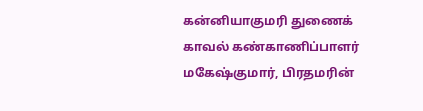கன்னியாகுமரி துணைக் காவல் கண்காணிப்பாளர் மகேஷ்குமார், பிரதமரின்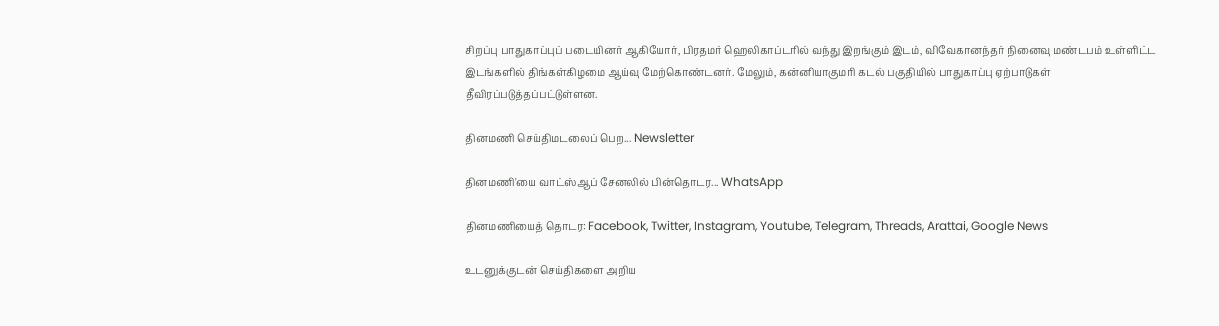சிறப்பு பாதுகாப்புப் படையினர் ஆகியோர், பிரதமர் ஹெலிகாப்டரில் வந்து இறங்கும் இடம், விவேகானந்தர் நினைவு மண்டபம் உள்ளிட்ட இடங்களில் திங்கள்கிழமை ஆய்வு மேற்கொண்டனர். மேலும், கன்னியாகுமரி கடல் பகுதியில் பாதுகாப்பு ஏற்பாடுகள் தீவிரப்படுத்தப்பட்டுள்ளன.

தினமணி செய்திமடலைப் பெற... Newsletter

தினமணி'யை வாட்ஸ்ஆப் சேனலில் பின்தொடர... WhatsApp

தினமணியைத் தொடர: Facebook, Twitter, Instagram, Youtube, Telegram, Threads, Arattai, Google News

உடனுக்குடன் செய்திகளை அறிய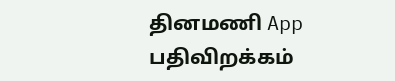தினமணி App பதிவிறக்கம்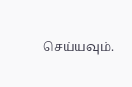செய்யவும்.